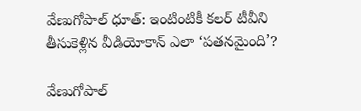వేణుగోపాల్ ధూత్: ఇంటింటికీ కలర్ టీవీని తీసుకెళ్లిన వీడియోకాన్ ఎలా ‘పతనమైంది’?

వేణుగోపాల్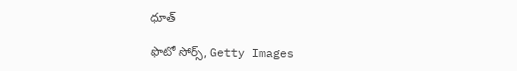ధూత్

ఫొటో సోర్స్, Getty Images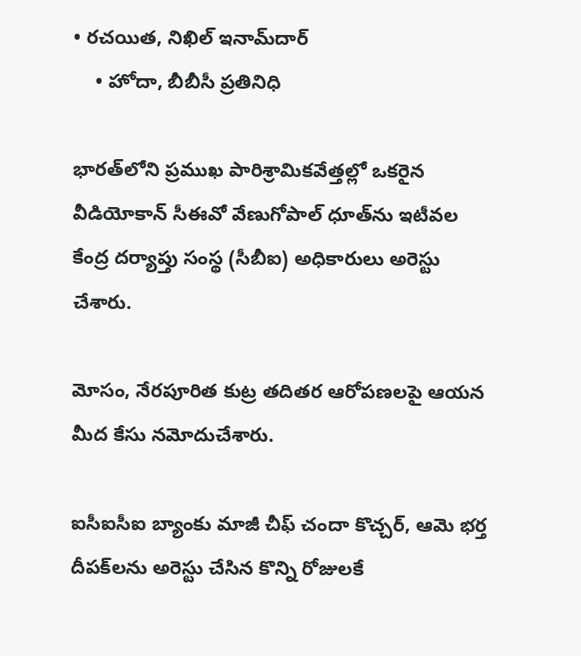• రచయిత, నిఖిల్ ఇనామ్‌దార్
    • హోదా, బీబీసీ ప్రతినిధి

భారత్‌లోని ప్రముఖ పారిశ్రామికవేత్తల్లో ఒకరైన వీడియోకాన్ సీఈవో వేణుగోపాల్ ధూత్‌ను ఇటీవల కేంద్ర దర్యాప్తు సంస్థ (సీబీఐ) అధికారులు అరెస్టు చేశారు.

మోసం, నేరపూరిత కుట్ర తదితర ఆరోపణలపై ఆయన మీద కేసు నమోదుచేశారు.

ఐసీఐసీఐ బ్యాంకు మాజీ చీఫ్ చందా కొచ్చర్‌, ఆమె భర్త దీపక్‌లను అరెస్టు చేసిన కొన్ని రోజులకే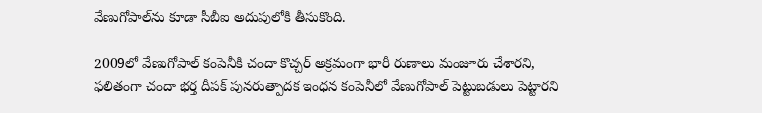వేణుగోపాల్‌ను కూడా సీబీఐ అదుపులోకి తీసుకొంది.

2009లో వేణుగోపాల్ కంపెనీకి చందా కొచ్చర్‌ అక్రమంగా భారీ రుణాలు మంజూరు చేశారని, ఫలితంగా చందా భర్త దీపక్ పునరుత్పాదక ఇంధన కంపెనీలో వేణుగోపాల్ పెట్టుబడులు పెట్టారని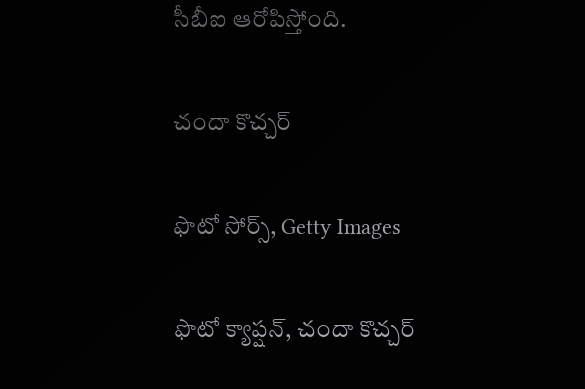సీబీఐ ఆరోపిస్తోంది.

చందా కొచ్చర్

ఫొటో సోర్స్, Getty Images

ఫొటో క్యాప్షన్, చందా కొచ్చర్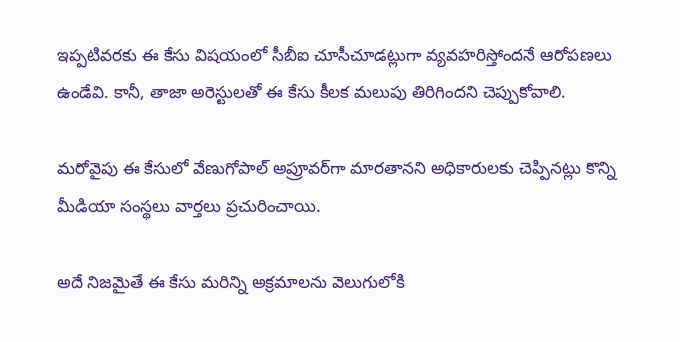ఇప్పటివరకు ఈ కేసు విషయంలో సీబీఐ చూసీచూడట్లుగా వ్యవహరిస్తోందనే ఆరోపణలు ఉండేవి. కానీ, తాజా అరెస్టులతో ఈ కేసు కీలక మలుపు తిరిగిందని చెప్పుకోవాలి.

మరోవైపు ఈ కేసులో వేణుగోపాల్ అప్రూవర్‌గా మారతానని అధికారులకు చెప్పినట్లు కొన్ని మీడియా సంస్థలు వార్తలు ప్రచురించాయి.

అదే నిజమైతే ఈ కేసు మరిన్ని అక్రమాలను వెలుగులోకి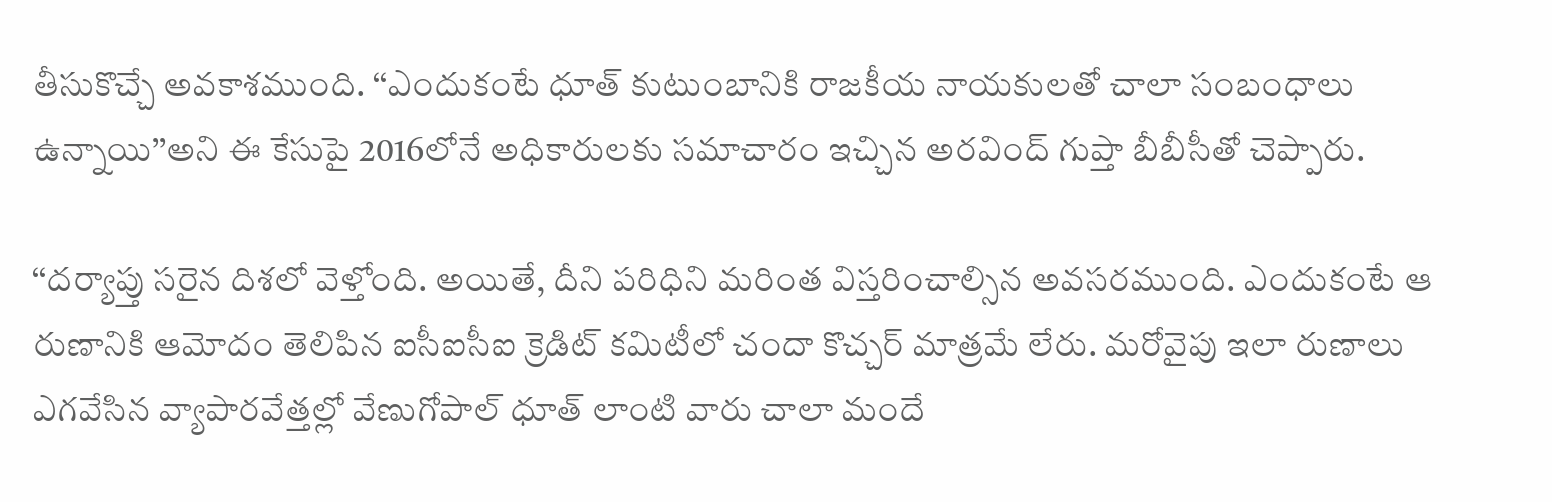తీసుకొచ్చే అవకాశముంది. ‘‘ఎందుకంటే ధూత్ కుటుంబానికి రాజకీయ నాయకులతో చాలా సంబంధాలు ఉన్నాయి’’అని ఈ కేసుపై 2016లోనే అధికారులకు సమాచారం ఇచ్చిన అరవింద్ గుప్తా బీబీసీతో చెప్పారు.

‘‘దర్యాప్తు సరైన దిశలో వెళ్తోంది. అయితే, దీని పరిధిని మరింత విస్తరించాల్సిన అవసరముంది. ఎందుకంటే ఆ రుణానికి ఆమోదం తెలిపిన ఐసీఐసీఐ క్రెడిట్ కమిటీలో చందా కొచ్చర్ మాత్రమే లేరు. మరోవైపు ఇలా రుణాలు ఎగవేసిన వ్యాపారవేత్తల్లో వేణుగోపాల్ ధూత్ లాంటి వారు చాలా మందే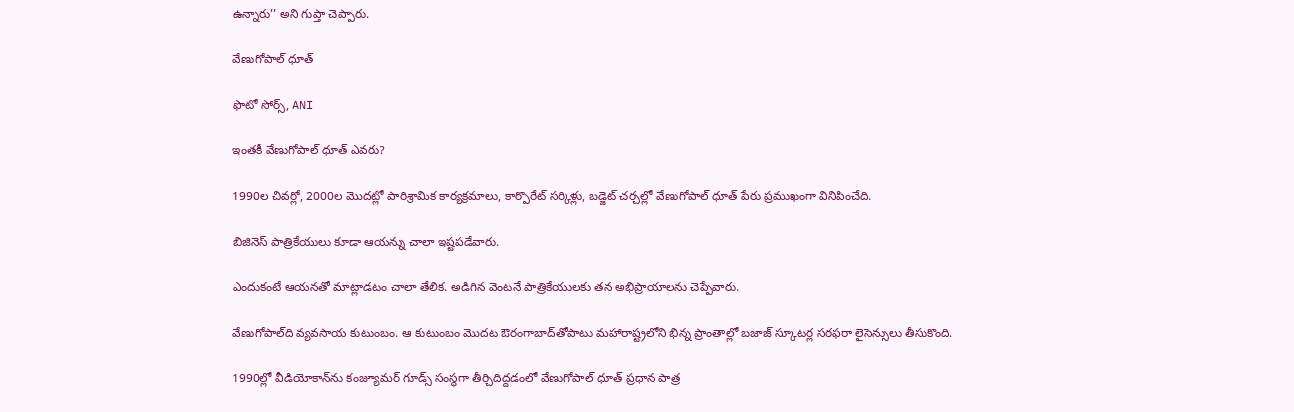ఉన్నారు’’ అని గుప్తా చెప్పారు.

వేణుగోపాల్ ధూత్

ఫొటో సోర్స్, ANI

ఇంతకీ వేణుగోపాల్ ధూత్ ఎవరు?

1990ల చివర్లో, 2000ల మొదట్లో పారిశ్రామిక కార్యక్రమాలు, కార్పొరేట్ సర్కిళ్లు, బడ్జెట్ చర్చల్లో వేణుగోపాల్ ధూత్ పేరు ప్రముఖంగా వినిపించేది.

బిజినెస్ పాత్రికేయులు కూడా ఆయన్ను చాలా ఇష్టపడేవారు.

ఎందుకంటే ఆయనతో మాట్లాడటం చాలా తేలిక. అడిగిన వెంటనే పాత్రికేయులకు తన అభిప్రాయాలను చెప్పేవారు.

వేణుగోపాల్‌ది వ్యవసాయ కుటుంబం. ఆ కుటుంబం మొదట ఔరంగాబాద్‌తోపాటు మహారాష్ట్రలోని భిన్న ప్రాంతాల్లో బజాజ్ స్కూటర్ల సరఫరా లైసెన్సులు తీసుకొంది.

1990ల్లో వీడియోకాన్‌ను కంజ్యూమర్ గూడ్స్ సంస్థగా తీర్చిదిద్దడంలో వేణుగోపాల్ ధూత్ ప్రధాన పాత్ర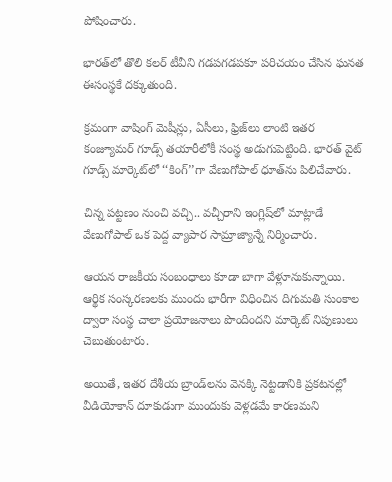పోషించారు.

భారత్‌లో తొలి కలర్ టీవీని గడపగడపకూ పరిచయం చేసిన ఘనత ఈసంస్థకే దక్కుతుంది.

క్రమంగా వాషింగ్ మెషీన్లు, ఏసీలు, ఫ్రిజ్‌లు లాంటి ఇతర కంజ్యూమర్ గూడ్స్ తయారీలోకీ సంస్థ అడుగుపెట్టింది. భారత్ వైట్ గూడ్స్ మార్కెట్‌లో ‘‘కింగ్’’గా వేణుగోపాల్ ధూత్‌ను పిలిచేవారు.

చిన్న పట్టణం నుంచి వచ్చి.. వచ్చీరాని ఇంగ్లిష్‌లో మాట్లాడే వేణుగోపాల్ ఒక పెద్ద వ్యాపార సామ్రాజ్యాన్నే నిర్మించారు.

ఆయన రాజకీయ సంబంధాలు కూడా బాగా వేళ్లూనుకున్నాయి. ఆర్థిక సంస్కరణలకు ముందు భారీగా విధించిన దిగుమతి సుంకాల ద్వారా సంస్థ చాలా ప్రయోజనాలు పొందిందని మార్కెట్ నిపుణులు చెబుతుంటారు.

అయితే, ఇతర దేశీయ బ్రాండ్‌లను వెనక్కి నెట్టడానికి ప్రకటనల్లో వీడియోకాన్ దూకుడుగా ముందుకు వెళ్లడమే కారణమని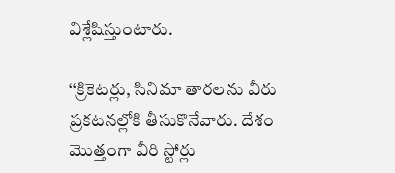విశ్లేషిస్తుంటారు.

‘‘క్రికెటర్లు, సినిమా తారలను వీరు ప్రకటనల్లోకి తీసుకొనేవారు. దేశం మొత్తంగా వీరి స్టోర్లు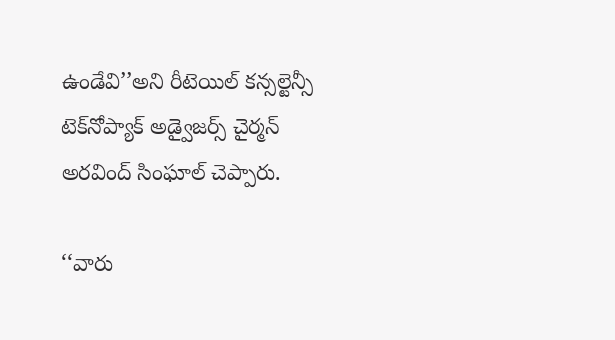ఉండేవి’’అని రీటెయిల్ కన్సల్టెన్సీ టెక్‌నోప్యాక్ అడ్వైజర్స్ చైర్మన్ అరవింద్ సింఘాల్ చెప్పారు.

‘‘వారు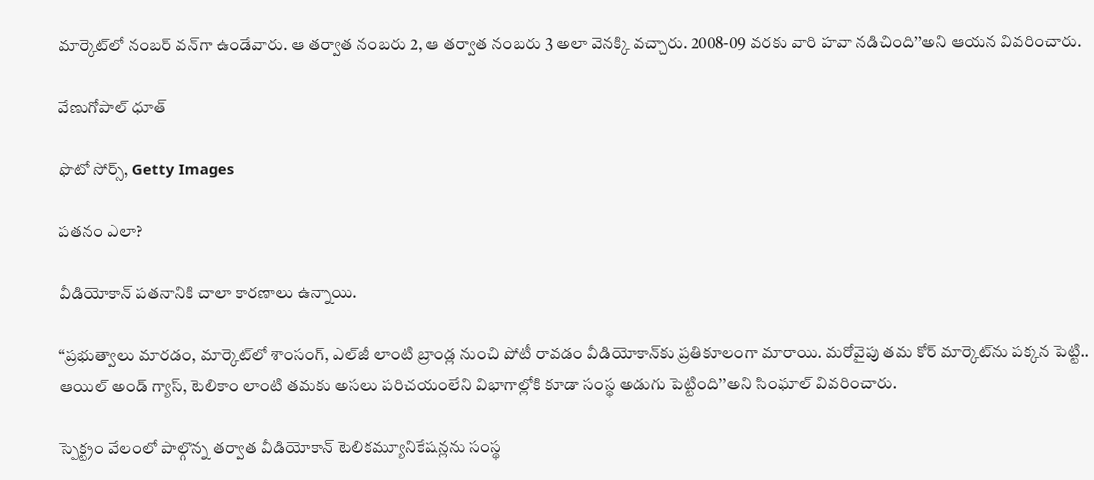మార్కెట్‌లో నంబర్ వన్‌గా ఉండేవారు. ఆ తర్వాత నంబరు 2, ఆ తర్వాత నంబరు 3 అలా వెనక్కి వచ్చారు. 2008-09 వరకు వారి హవా నడిచింది’’అని ఆయన వివరించారు.

వేణుగోపాల్ ధూత్

ఫొటో సోర్స్, Getty Images

పతనం ఎలా?

వీడియోకాన్ పతనానికి చాలా కారణాలు ఉన్నాయి.

‘‘ప్రభుత్వాలు మారడం, మార్కెట్‌లో శాంసంగ్, ఎల్‌జీ లాంటి బ్రాండ్ల నుంచి పోటీ రావడం వీడియోకాన్‌కు ప్రతికూలంగా మారాయి. మరోవైపు తమ కోర్ మార్కెట్‌ను పక్కన పెట్టి.. ఆయిల్ అండ్ గ్యాస్, టెలికాం లాంటి తమకు అసలు పరిచయంలేని విభాగాల్లోకి కూడా సంస్థ అడుగు పెట్టింది’’అని సింఘాల్ వివరించారు.

స్పెక్ట్రం వేలంలో పాల్గొన్న తర్వాత వీడియోకాన్ టెలికమ్యూనికేషన్లను సంస్థ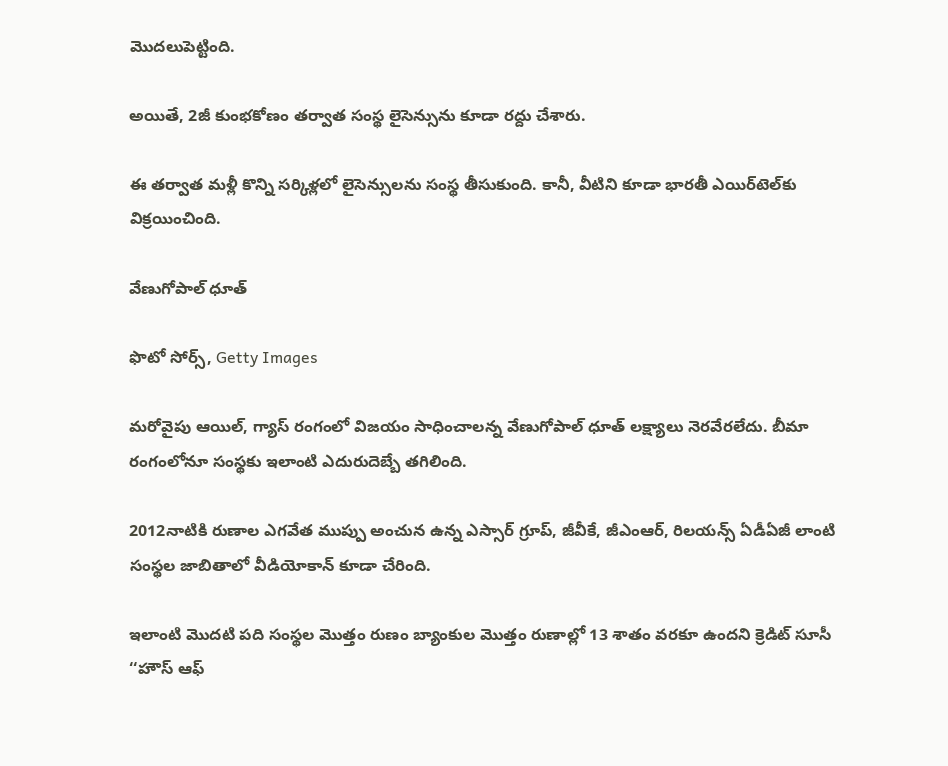మొదలుపెట్టింది.

అయితే, 2జీ కుంభకోణం తర్వాత సంస్థ లైసెన్సును కూడా రద్దు చేశారు.

ఈ తర్వాత మళ్లీ కొన్ని సర్కిళ్లలో లైసెన్సులను సంస్థ తీసుకుంది. కానీ, వీటిని కూడా భారతీ ఎయిర్‌టెల్‌కు విక్రయించింది.

వేణుగోపాల్ ధూత్

ఫొటో సోర్స్, Getty Images

మరోవైపు ఆయిల్, గ్యాస్ రంగంలో విజయం సాధించాలన్న వేణుగోపాల్ ధూత్ లక్ష్యాలు నెరవేరలేదు. బీమా రంగంలోనూ సంస్థకు ఇలాంటి ఎదురుదెబ్బే తగిలింది.

2012నాటికి రుణాల ఎగవేత ముప్పు అంచున ఉన్న ఎస్సార్ గ్రూప్, జీవీకే, జీఎంఆర్, రిలయన్స్ ఏడీఏజీ లాంటి సంస్థల జాబితాలో వీడియోకాన్ కూడా చేరింది.

ఇలాంటి మొదటి పది సంస్థల మొత్తం రుణం బ్యాంకుల మొత్తం రుణాల్లో 13 శాతం వరకూ ఉందని క్రెడిట్ సూసీ ‘‘హౌస్ ఆఫ్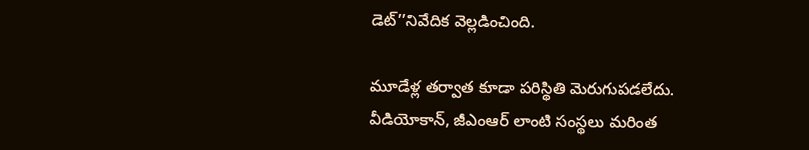డెట్’’నివేదిక వెల్లడించింది.

మూడేళ్ల తర్వాత కూడా పరిస్థితి మెరుగుపడలేదు. వీడియోకాన్, జీఎంఆర్ లాంటి సంస్థలు మరింత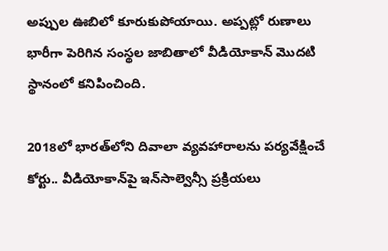అప్పుల ఊబిలో కూరుకుపోయాయి. అప్పట్లో రుణాలు భారీగా పెరిగిన సంస్థల జాబితాలో వీడియోకాన్ మొదటి స్థానంలో కనిపించింది.

2018లో భారత్‌లోని దివాలా వ్యవహారాలను పర్యవేక్షించే కోర్టు.. వీడియోకాన్‌పై ఇన్‌సాల్వెన్సీ ప్రక్రియలు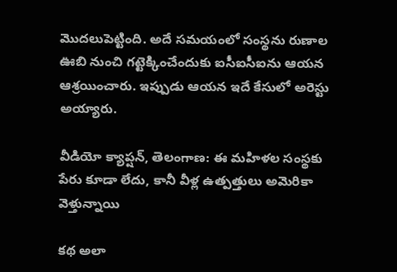మొదలుపెట్టింది. అదే సమయంలో సంస్థను రుణాల ఊబి నుంచి గట్టెక్కించేందుకు ఐసీఐసీఐను ఆయన ఆశ్రయించారు. ఇప్పుడు ఆయన ఇదే కేసులో అరెస్టు అయ్యారు.

వీడియో క్యాప్షన్, తెలంగాణ: ఈ మహిళల సంస్థకు పేరు కూడా లేదు, కానీ వీళ్ల ఉత్పత్తులు అమెరికా వెళ్తున్నాయి

కథ అలా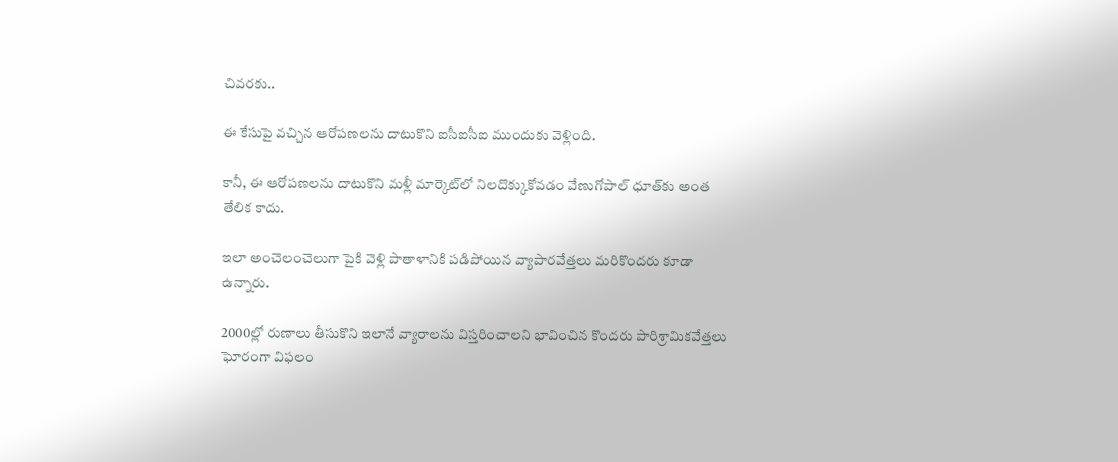చివరకు..

ఈ కేసుపై వచ్చిన ఆరోపణలను దాటుకొని ఐసీఐసీఐ ముందుకు వెళ్లింది.

కానీ, ఈ ఆరోపణలను దాటుకొని మళ్లీ మార్కెట్‌లో నిలదొక్కుకోవడం వేణుగోపాల్ ధూత్‌కు అంత తేలిక కాదు.

ఇలా అంచెలంచెలుగా పైకి వెళ్లి పాతాళానికి పడిపోయిన వ్యాపారవేత్తలు మరికొందరు కూడా ఉన్నారు.

2000ల్లో రుణాలు తీసుకొని ఇలానే వ్యారాలను విస్తరించాలని భావించిన కొందరు పారిశ్రామికవేత్తలు ఘోరంగా విఫలం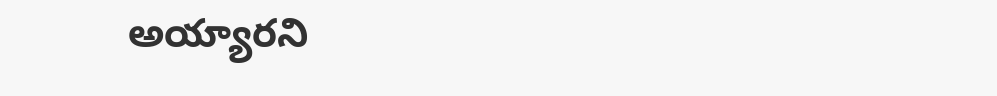అయ్యారని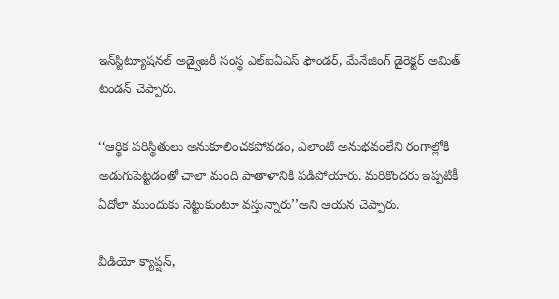ఇన్‌స్టిట్యూషనల్ అడ్వైజరీ సంస్థ ఎల్ఐఏఎస్ ఫౌండర్, మేనేజింగ్ డైరెక్టర్ అమిత్ టండన్ చెప్పారు.

‘‘ఆర్థిక పరిస్థితులు అనుకూలించకపోవడం, ఎలాంటి అనుభవంలేని రంగాల్లోకి అడుగుపెట్టడంతో చాలా మంది పాతాళానికి పడిపోయారు. మరికొందరు ఇప్పటికీ ఏదోలా ముందుకు నెట్టుకుంటూ వస్తున్నారు’’అని ఆయన చెప్పారు.

వీడియో క్యాప్షన్,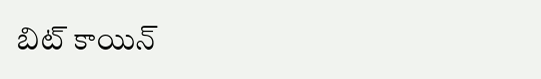బిట్ కాయిన్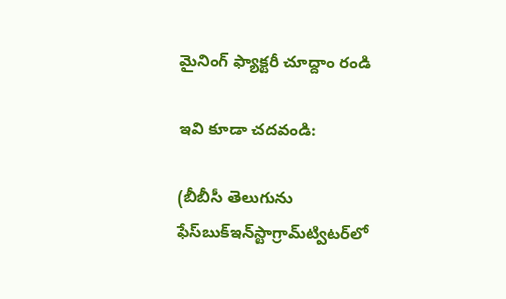మైనింగ్ ఫ్యాక్టరీ చూద్దాం రండి

ఇవి కూడా చదవండి:

(బీబీసీ తెలుగును ఫేస్‌బుక్ఇన్‌స్టాగ్రామ్‌ట్విటర్‌లో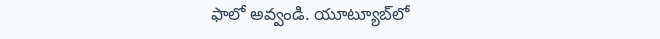ఫాలో అవ్వండి. యూట్యూబ్‌లో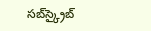సబ్‌స్క్రైబ్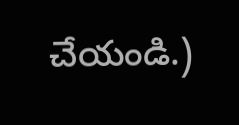చేయండి.)